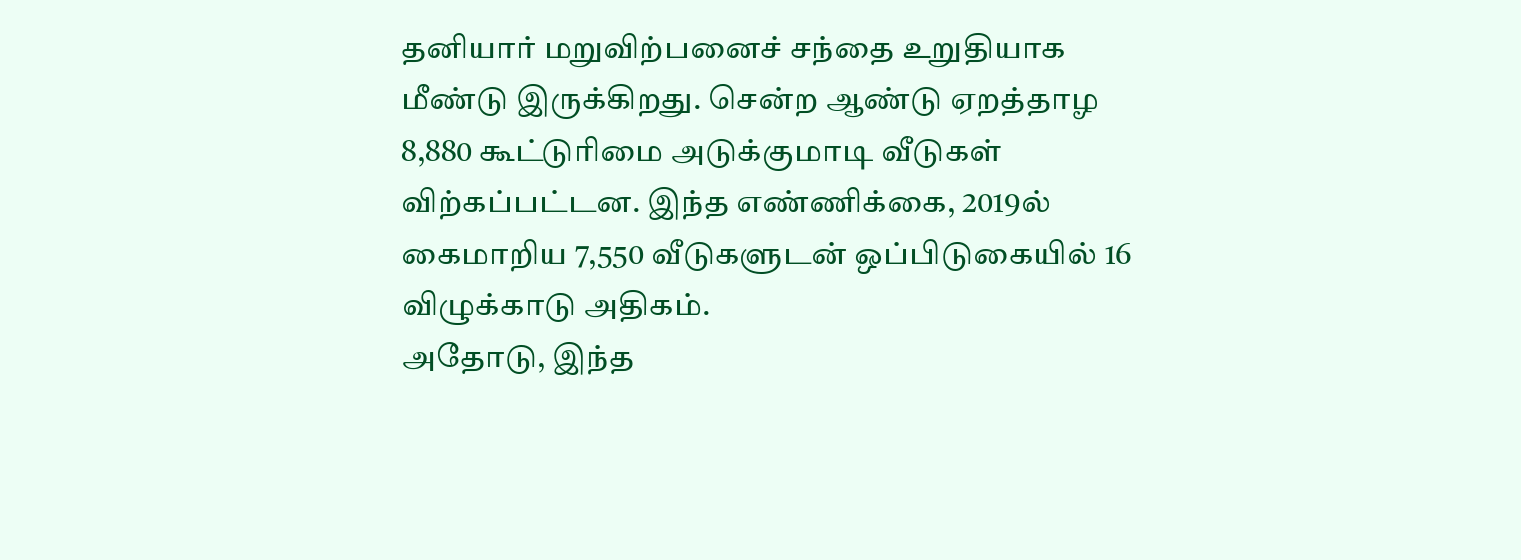தனியார் மறுவிற்பனைச் சந்தை உறுதியாக மீண்டு இருக்கிறது. சென்ற ஆண்டு ஏறத்தாழ 8,880 கூட்டுரிமை அடுக்குமாடி வீடுகள் விற்கப்பட்டன. இந்த எண்ணிக்கை, 2019ல் கைமாறிய 7,550 வீடுகளுடன் ஒப்பிடுகையில் 16 விழுக்காடு அதிகம்.
அதோடு, இந்த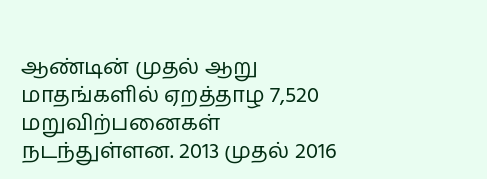ஆண்டின் முதல் ஆறு மாதங்களில் ஏறத்தாழ 7,520 மறுவிற்பனைகள் நடந்துள்ளன. 2013 முதல் 2016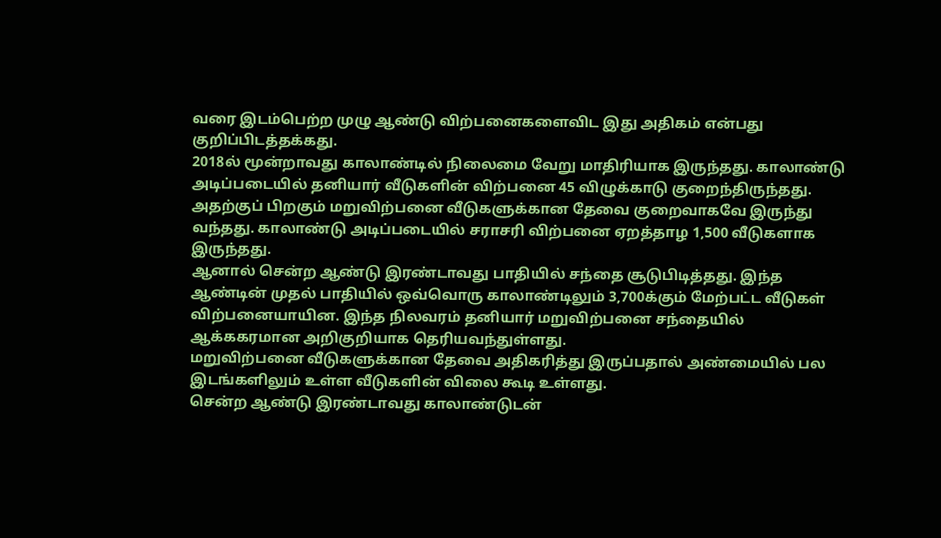வரை இடம்பெற்ற முழு ஆண்டு விற்பனைகளைவிட இது அதிகம் என்பது குறிப்பிடத்தக்கது.
2018ல் மூன்றாவது காலாண்டில் நிலைமை வேறு மாதிரியாக இருந்தது. காலாண்டு அடிப்படையில் தனியார் வீடுகளின் விற்பனை 45 விழுக்காடு குறைந்திருந்தது. அதற்குப் பிறகும் மறுவிற்பனை வீடுகளுக்கான தேவை குறைவாகவே இருந்து வந்தது. காலாண்டு அடிப்படையில் சராசரி விற்பனை ஏறத்தாழ 1,500 வீடுகளாக இருந்தது.
ஆனால் சென்ற ஆண்டு இரண்டாவது பாதியில் சந்தை சூடுபிடித்தது. இந்த ஆண்டின் முதல் பாதியில் ஒவ்வொரு காலாண்டிலும் 3,700க்கும் மேற்பட்ட வீடுகள் விற்பனையாயின. இந்த நிலவரம் தனியார் மறுவிற்பனை சந்தையில் ஆக்ககரமான அறிகுறியாக தெரியவந்துள்ளது.
மறுவிற்பனை வீடுகளுக்கான தேவை அதிகரித்து இருப்பதால் அண்மையில் பல இடங்களிலும் உள்ள வீடுகளின் விலை கூடி உள்ளது.
சென்ற ஆண்டு இரண்டாவது காலாண்டுடன்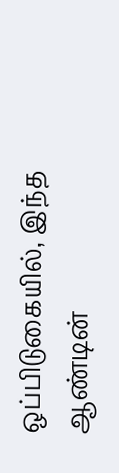ஒப்பிடுகையில், இந்த ஆண்டின்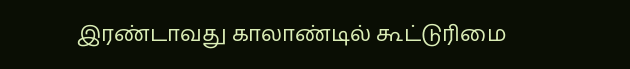இரண்டாவது காலாண்டில் கூட்டுரிமை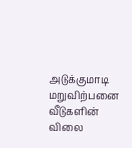அடுக்குமாடி மறுவிற்பனை வீடுகளின் விலை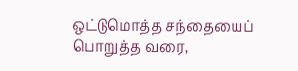ஒட்டுமொத்த சந்தையைப் பொறுத்த வரை,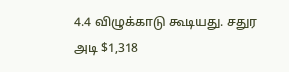4.4 விழுக்காடு கூடியது. சதுர அடி $1,318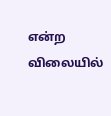என்ற விலையில்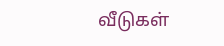வீடுகள்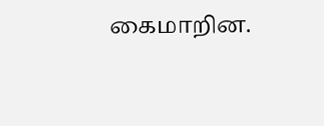கைமாறின.